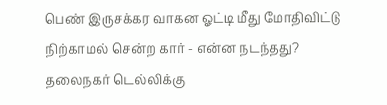பெண் இருசக்கர வாகன ஓட்டி மீது மோதிவிட்டு நிற்காமல் சென்ற கார் - என்ன நடந்தது?
தலைநகர் டெல்லிக்கு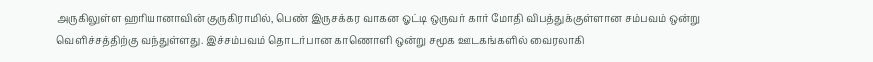அருகிலுள்ள ஹரியானாவின் குருகிராமில், பெண் இருசக்கர வாகன ஓட்டி ஒருவர் கார் மோதி விபத்துக்குள்ளான சம்பவம் ஒன்று வெளிச்சத்திற்கு வந்துள்ளது. இச்சம்பவம் தொடர்பான காணொளி ஒன்று சமூக ஊடகங்களில் வைரலாகி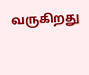வருகிறது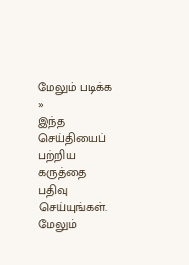மேலும் படிக்க »
இந்த செய்தியைப் பற்றிய கருத்தை பதிவு செய்யுங்கள். மேலும்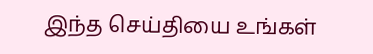இந்த செய்தியை உங்கள்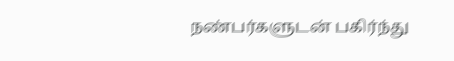நண்பர்களுடன் பகிர்ந்து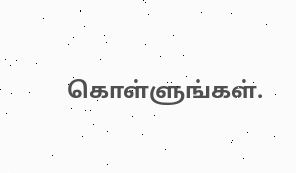கொள்ளுங்கள்.